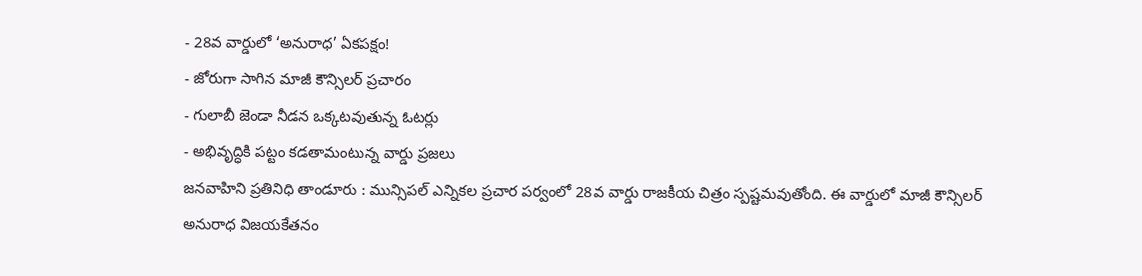- 28వ వార్డులో ‘అనురాధ’ ఏకపక్షం!
- జోరుగా సాగిన మాజీ కౌన్సిలర్ ప్రచారం
- గులాబీ జెండా నీడన ఒక్కటవుతున్న ఓటర్లు
- అభివృద్ధికి పట్టం కడతామంటున్న వార్డు ప్రజలు
జనవాహిని ప్రతినిధి తాండూరు : మున్సిపల్ ఎన్నికల ప్రచార పర్వంలో 28వ వార్డు రాజకీయ చిత్రం స్పష్టమవుతోంది. ఈ వార్డులో మాజీ కౌన్సిలర్ అనురాధ విజయకేతనం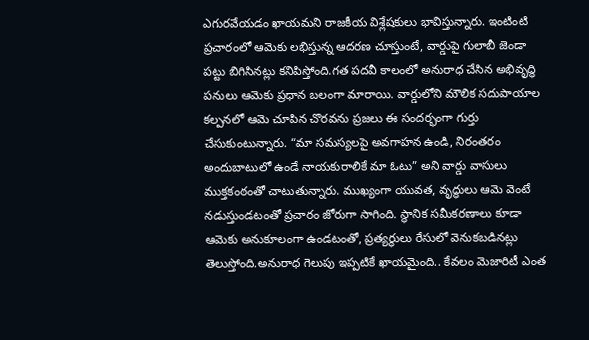ఎగురవేయడం ఖాయమని రాజకీయ విశ్లేషకులు భావిస్తున్నారు. ఇంటింటి ప్రచారంలో ఆమెకు లభిస్తున్న ఆదరణ చూస్తుంటే, వార్డుపై గులాబీ జెండా పట్టు బిగిసినట్లు కనిపిస్తోంది.గత పదవీ కాలంలో అనురాధ చేసిన అభివృద్ధి పనులు ఆమెకు ప్రధాన బలంగా మారాయి. వార్డులోని మౌలిక సదుపాయాల కల్పనలో ఆమె చూపిన చొరవను ప్రజలు ఈ సందర్భంగా గుర్తు చేసుకుంటున్నారు. “మా సమస్యలపై అవగాహన ఉండి, నిరంతరం అందుబాటులో ఉండే నాయకురాలికే మా ఓటు” అని వార్డు వాసులు ముక్తకంఠంతో చాటుతున్నారు. ముఖ్యంగా యువత, వృద్ధులు ఆమె వెంటే నడుస్తుండటంతో ప్రచారం జోరుగా సాగింది. స్థానిక సమీకరణాలు కూడా ఆమెకు అనుకూలంగా ఉండటంతో, ప్రత్యర్థులు రేసులో వెనుకబడినట్లు తెలుస్తోంది.అనురాధ గెలుపు ఇప్పటికే ఖాయమైంది.. కేవలం మెజారిటీ ఎంత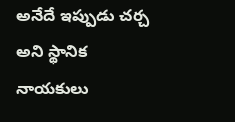అనేదే ఇప్పుడు చర్చ అని స్థానిక నాయకులు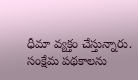ధీమా వ్యక్తం చేస్తున్నారు. సంక్షేమ పథకాలను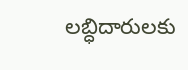లబ్ధిదారులకు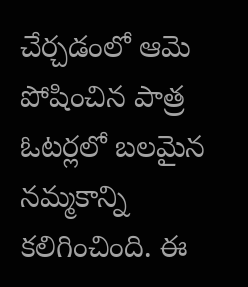చేర్చడంలో ఆమె పోషించిన పాత్ర ఓటర్లలో బలమైన నమ్మకాన్ని కలిగించింది. ఈ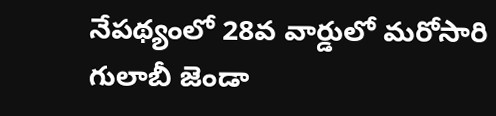నేపథ్యంలో 28వ వార్డులో మరోసారి గులాబీ జెండా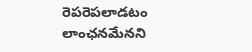రెపరెపలాడటం లాంఛనమేనని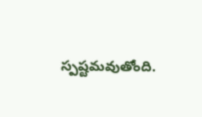స్పష్టమవుతోంది.